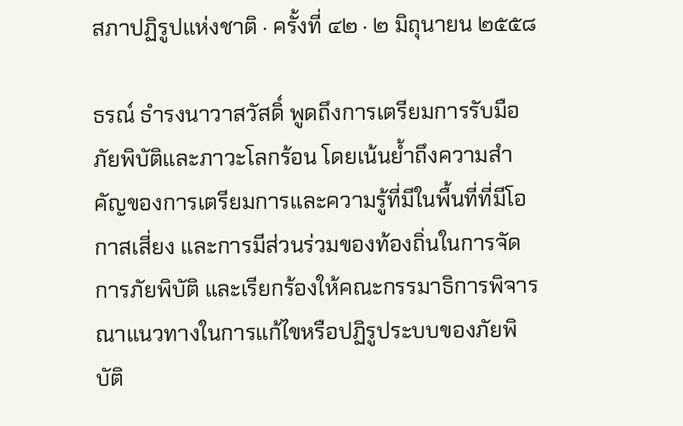สภาปฏิรูปแห่งชาติ · ครั้งที่ ๔๒ · ๒ มิถุนายน ๒๕๕๘

ธรณ์ ธํารงนาวาสวัสดิ์ พูดถึงการเตรียมการรับมือภัยพิบัติและภาวะโลกร้อน โดยเน้นย้ำถึงความสำคัญของการเตรียมการและความรู้ที่มีในพื้นที่ที่มีโอกาสเสี่ยง และการมีส่วนร่วมของท้องถิ่นในการจัดการภัยพิบัติ และเรียกร้องให้คณะกรรมาธิการพิจารณาแนวทางในการแก้ไขหรือปฏิรูประบบของภัยพิบัติ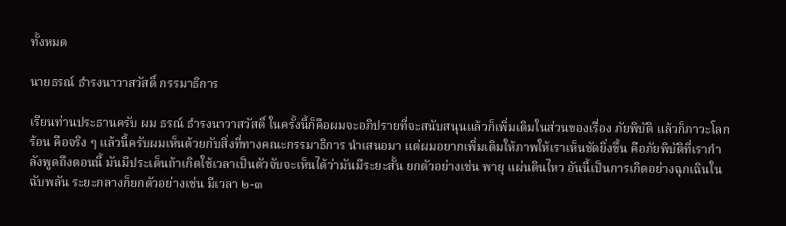ทั้งหมด

นายธรณ์ ธํารงนาวาสวัสดิ์ กรรมาธิการ

เรียนท่านประธานครับ ผม ธรณ์ ธํารงนาวาสวัสดิ์ ในครั้งนี้ก็คือผมจะอภิปรายที่จะสนับสนุนแล้วก็เพิ่มเติมในส่วนของเรื่อง ภัยพิบัติ แล้วก็ภาวะโลกร้อน คือจริง ๆ แล้วนี้ครับผมเห็นด้วยกับสิ่งที่ทางคณะกรรมาธิการ นําเสนอมา แต่ผมอยากเพิ่มเติมให้ภาพให้เราเห็นชัดยิ่งขึ้น คือภัยพิบัติที่เรากําลังพูดถึงตอนนี้ มันมีประเด็นถ้าเกิดใช้เวลาเป็นตัวจับจะเห็นได้ว่ามันมีระยะสั้น ยกตัวอย่างเช่น พายุ แผ่นดินไหว อันนี้เป็นการเกิดอย่างฉุกเฉินในฉับพลัน ระยะกลางก็ยกตัวอย่างเช่น มีเวลา ๒-๓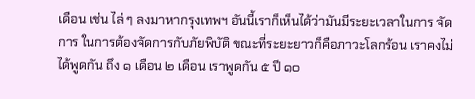เดือน เช่น ไล่ ๆ ลงมาหากรุงเทพฯ อันนี้เราก็เห็นได้ว่ามันมีระยะเวลาในการ จัดการ ในการต้องจัดการกับภัยพิบัติ ขณะที่ระยะยาวก็คือภาวะโลกร้อน เราคงไม่ได้พูดกัน ถึง ๑ เดือน ๒ เดือน เราพูดกัน ๕ ปี ๑๐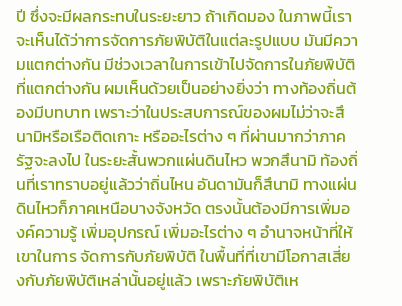ปี ซึ่งจะมีผลกระทบในระยะยาว ถ้าเกิดมอง ในภาพนี้เราจะเห็นได้ว่าการจัดการภัยพิบัติในแต่ละรูปแบบ มันมีความแตกต่างกัน มีช่วงเวลาในการเข้าไปจัดการในภัยพิบัติที่แตกต่างกัน ผมเห็นด้วยเป็นอย่างยิ่งว่า ทางท้องถิ่นต้องมีบทบาท เพราะว่าในประสบการณ์ของผมไม่ว่าจะสึนามิหรือเรือติดเกาะ หรืออะไรต่าง ๆ ที่ผ่านมากว่าภาครัฐจะลงไป ในระยะสั้นพวกแผ่นดินไหว พวกสึนามิ ท้องถิ่นที่เราทราบอยู่แล้วว่าถิ่นไหน อันดามันก็สึนามิ ทางแผ่นดินไหวก็ภาคเหนือบางจังหวัด ตรงนั้นต้องมีการเพิ่มองค์ความรู้ เพิ่มอุปกรณ์ เพิ่มอะไรต่าง ๆ อํานาจหน้าที่ให้เขาในการ จัดการกับภัยพิบัติ ในพื้นที่ที่เขามีโอกาสเสี่ยงกับภัยพิบัติเหล่านั้นอยู่แล้ว เพราะภัยพิบัติเห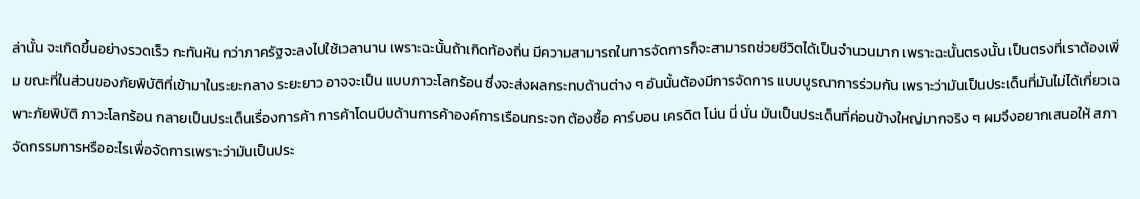ล่านั้น จะเกิดขึ้นอย่างรวดเร็ว กะทันหัน กว่าภาครัฐจะลงไปใช้เวลานาน เพราะฉะนั้นถ้าเกิดท้องถิ่น มีความสามารถในการจัดการก็จะสามารถช่วยชีวิตได้เป็นจํานวนมาก เพราะฉะนั้นตรงนั้น เป็นตรงที่เราต้องเพิ่ม ขณะที่ในส่วนของภัยพิบัติที่เข้ามาในระยะกลาง ระยะยาว อาจจะเป็น แบบภาวะโลกร้อน ซึ่งจะส่งผลกระทบด้านต่าง ๆ อันนั้นต้องมีการจัดการ แบบบูรณาการร่วมกัน เพราะว่ามันเป็นประเด็นที่มันไม่ได้เกี่ยวเฉพาะภัยพิบัติ ภาวะโลกร้อน กลายเป็นประเด็นเรื่องการค้า การค้าโดนบีบด้านการค้าองค์การเรือนกระจก ต้องซื้อ คาร์บอน เครดิต โน่น นี่ นั่น มันเป็นประเด็นที่ค่อนข้างใหญ่มากจริง ๆ ผมจึงอยากเสนอให้ สภาจัดกรรมการหรืออะไรเพื่อจัดการเพราะว่ามันเป็นประ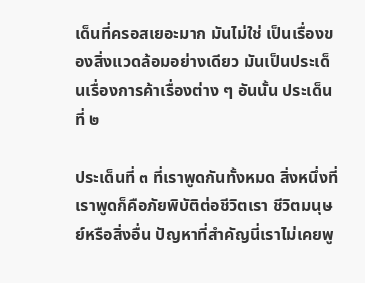เด็นที่ครอสเยอะมาก มันไม่ใช่ เป็นเรื่องของสิ่งแวดล้อมอย่างเดียว มันเป็นประเด็นเรื่องการค้าเรื่องต่าง ๆ อันนั้น ประเด็นที่ ๒

ประเด็นที่ ๓ ที่เราพูดกันทั้งหมด สิ่งหนึ่งที่เราพูดก็คือภัยพิบัติต่อชีวิตเรา ชีวิตมนุษย์หรือสิ่งอื่น ปัญหาที่สําคัญนี่เราไม่เคยพู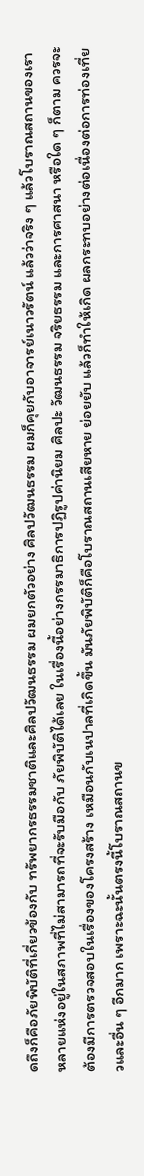ดถึงก็คือภัยพิบัติที่เกี่ยวข้องกับ ทรัพยากรธรรมชาติและศิลปวัฒนธรรม ผมยกตัวอย่าง ศิลปวัฒนธรรม ผมก็คุยกับอาจารย์เนาวรัตน์ แล้วว่าจริง ๆ แล้วโบราณสถานของเราหลายแห่งอยู่ในสภาพที่ไม่สามารถที่จะรับมือกับ ภัยพิบัติได้เลย ในเรื่องนี้อย่างกรรมาธิการปฏิรูปค่านิยม ศิลปะ วัฒนธรรม จริยธรรม และการศาสนา หรือใด ๆ ก็ตาม ควรจะต้องมีการตรวจสอบในเรื่องของโครงสร้าง เหมือนกับเนปาลที่เกิดขึ้น มันภัยพิบัติก็คือโบราณสถานเสียหาย ย่อยยับ แล้วก็ทําให้เกิด ผลกระทบอย่างต่อเนื่องต่อการท่องเที่ยวและอื่น ๆ อีกมาก เพราะฉะนั้นตรงนี้โบราณสถานข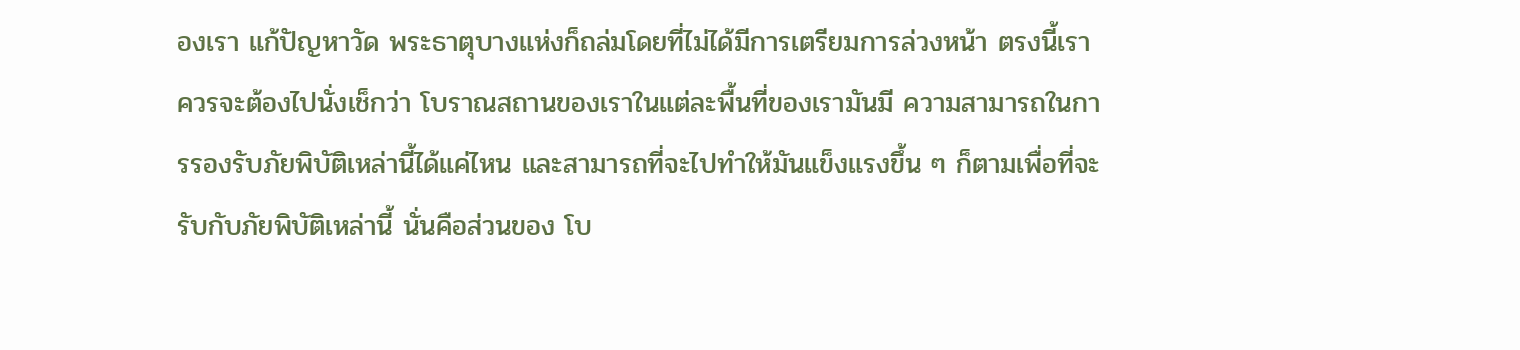องเรา แก้ปัญหาวัด พระธาตุบางแห่งก็ถล่มโดยที่ไม่ได้มีการเตรียมการล่วงหน้า ตรงนี้เราควรจะต้องไปนั่งเช็กว่า โบราณสถานของเราในแต่ละพื้นที่ของเรามันมี ความสามารถในการรองรับภัยพิบัติเหล่านี้ได้แค่ไหน และสามารถที่จะไปทําให้มันแข็งแรงขึ้น ๆ ก็ตามเพื่อที่จะรับกับภัยพิบัติเหล่านี้ นั่นคือส่วนของ โบ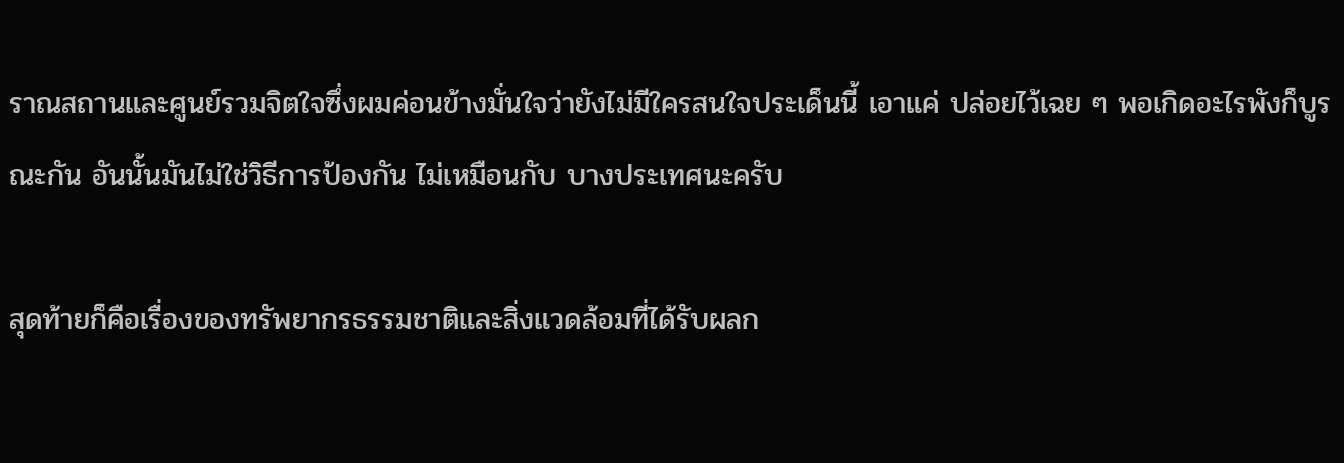ราณสถานและศูนย์รวมจิตใจซึ่งผมค่อนข้างมั่นใจว่ายังไม่มีใครสนใจประเด็นนี้ เอาแค่ ปล่อยไว้เฉย ๆ พอเกิดอะไรพังก็บูรณะกัน อันนั้นมันไม่ใช่วิธีการป้องกัน ไม่เหมือนกับ บางประเทศนะครับ

สุดท้ายก็คือเรื่องของทรัพยากรธรรมชาติและสิ่งแวดล้อมที่ได้รับผลก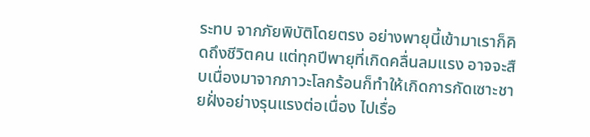ระทบ จากภัยพิบัติโดยตรง อย่างพายุนี้เข้ามาเราก็คิดถึงชีวิตคน แต่ทุกปีพายุที่เกิดคลื่นลมแรง อาจจะสืบเนื่องมาจากภาวะโลกร้อนก็ทําให้เกิดการกัดเซาะชายฝั่งอย่างรุนแรงต่อเนื่อง ไปเรื่อ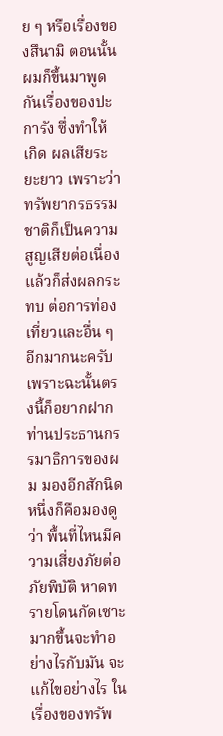ย ๆ หรือเรื่องของสึนามิ ตอนนั้นผมก็ขึ้นมาพูดกันเรื่องของปะการัง ซึ่งทําให้เกิด ผลเสียระยะยาว เพราะว่าทรัพยากรธรรมชาติก็เป็นความสูญเสียต่อเนื่อง แล้วก็ส่งผลกระทบ ต่อการท่องเที่ยวและอื่น ๆ อีกมากนะครับ เพราะฉะนั้นตรงนี้ก็อยากฝากท่านประธานกรรมาธิการของผม มองอีกสักนิดหนึ่งก็คือมองดูว่า พื้นที่ไหนมีความเสี่ยงภัยต่อภัยพิบัติ หาดทรายโดนกัดเซาะมากขึ้นจะทําอย่างไรกับมัน จะแก้ไขอย่างไร ในเรื่องของทรัพ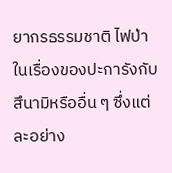ยากรธรรมชาติ ไฟป่า ในเรื่องของปะการังกับสึนามิหรืออื่น ๆ ซึ่งแต่ละอย่าง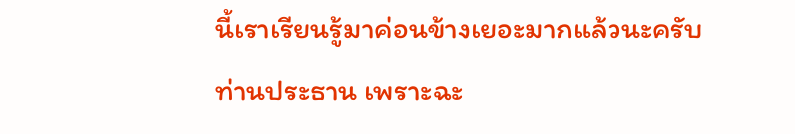นี้เราเรียนรู้มาค่อนข้างเยอะมากแล้วนะครับท่านประธาน เพราะฉะ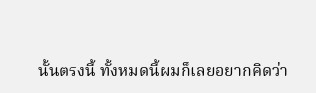นั้นตรงนี้ ทั้งหมดนี้ผมก็เลยอยากคิดว่า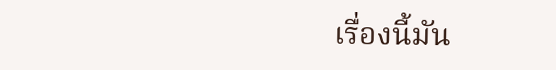เรื่องนี้มัน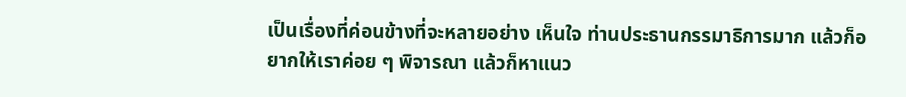เป็นเรื่องที่ค่อนข้างที่จะหลายอย่าง เห็นใจ ท่านประธานกรรมาธิการมาก แล้วก็อยากให้เราค่อย ๆ พิจารณา แล้วก็หาแนว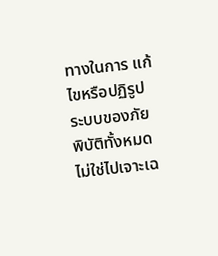ทางในการ แก้ไขหรือปฏิรูประบบของภัยพิบัติทั้งหมด ไม่ใช่ไปเจาะเฉ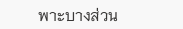พาะบางส่วน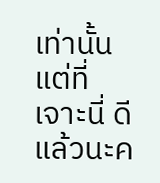เท่านั้น แต่ที่เจาะนี่ ดีแล้วนะค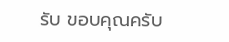รับ ขอบคุณครับ